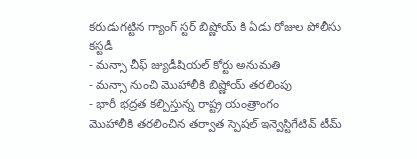కరుడుగట్టిన గ్యాంగ్ స్టర్ బిష్ణోయ్ కి ఏడు రోజుల పోలీసు కస్టడీ
- మన్సా చీఫ్ జ్యుడీషియల్ కోర్టు అనుమతి
- మన్సా నుంచి మొహాలీకి బిష్ణోయ్ తరలింపు
- భారీ భద్రత కల్పిస్తున్న రాష్ట్ర యంత్రాంగం
మొహాలీకి తరలించిన తర్వాత స్పెషల్ ఇన్వెస్టిగేటివ్ టీమ్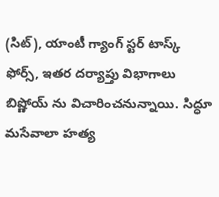(సిట్), యాంటీ గ్యాంగ్ స్టర్ టాస్క్ ఫోర్స్, ఇతర దర్యాప్తు విభాగాలు బిష్ణోయ్ ను విచారించనున్నాయి. సిద్ధూ మసేవాలా హత్య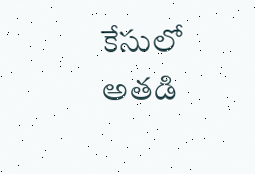కేసులో అతడి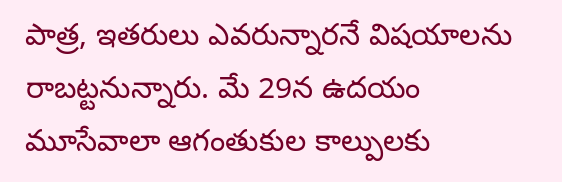పాత్ర, ఇతరులు ఎవరున్నారనే విషయాలను రాబట్టనున్నారు. మే 29న ఉదయం మూసేవాలా ఆగంతుకుల కాల్పులకు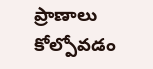ప్రాణాలు కోల్పోవడం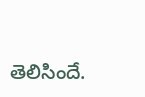తెలిసిందే.